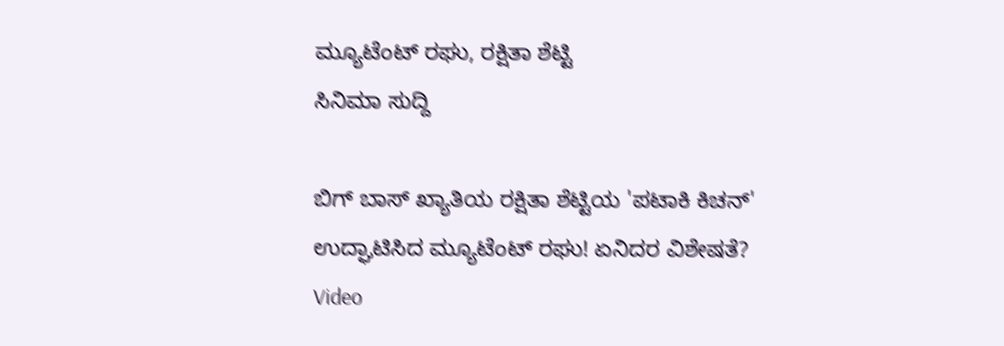ಮ್ಯೂಟೆಂಟ್ ರಘು, ರಕ್ಷಿತಾ ಶೆಟ್ಟಿ
ಸಿನಿಮಾ ಸುದ್ದಿ

ಬಿಗ್ ಬಾಸ್ ಖ್ಯಾತಿಯ ರಕ್ಷಿತಾ ಶೆಟ್ಟಿಯ 'ಪಟಾಕಿ ಕಿಚನ್' ಉದ್ಘಾಟಿಸಿದ ಮ್ಯೂಟೆಂಟ್ ರಘು! ಏನಿದರ ವಿಶೇಷತೆ? Video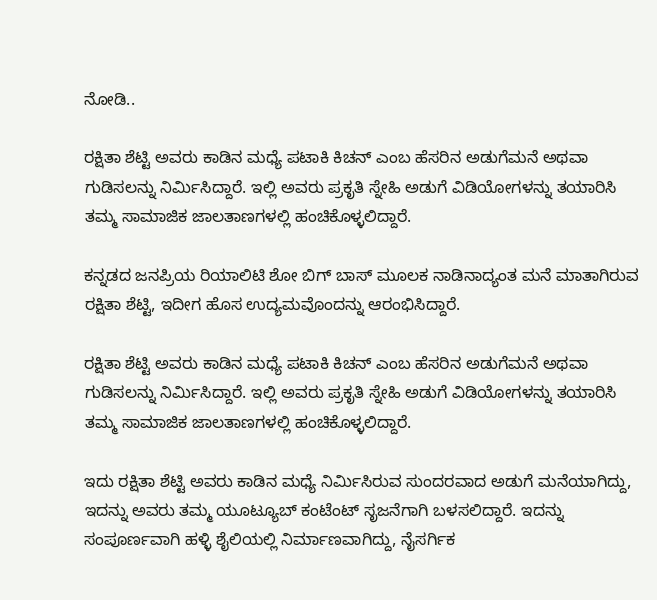ನೋಡಿ..

ರಕ್ಷಿತಾ ಶೆಟ್ಟಿ ಅವರು ಕಾಡಿನ ಮಧ್ಯೆ ಪಟಾಕಿ ಕಿಚನ್ ಎಂಬ ಹೆಸರಿನ ಅಡುಗೆಮನೆ ಅಥವಾ ಗುಡಿಸಲನ್ನು ನಿರ್ಮಿಸಿದ್ದಾರೆ. ಇಲ್ಲಿ ಅವರು ಪ್ರಕೃತಿ ಸ್ನೇಹಿ ಅಡುಗೆ ವಿಡಿಯೋಗಳನ್ನು ತಯಾರಿಸಿ ತಮ್ಮ ಸಾಮಾಜಿಕ ಜಾಲತಾಣಗಳಲ್ಲಿ ಹಂಚಿಕೊಳ್ಳಲಿದ್ದಾರೆ.

ಕನ್ನಡದ ಜನಪ್ರಿಯ ರಿಯಾಲಿಟಿ ಶೋ ಬಿಗ್ ಬಾಸ್ ಮೂಲಕ ನಾಡಿನಾದ್ಯಂತ ಮನೆ ಮಾತಾಗಿರುವ ರಕ್ಷಿತಾ ಶೆಟ್ಟಿ, ಇದೀಗ ಹೊಸ ಉದ್ಯಮವೊಂದನ್ನು ಆರಂಭಿಸಿದ್ದಾರೆ.

ರಕ್ಷಿತಾ ಶೆಟ್ಟಿ ಅವರು ಕಾಡಿನ ಮಧ್ಯೆ ಪಟಾಕಿ ಕಿಚನ್ ಎಂಬ ಹೆಸರಿನ ಅಡುಗೆಮನೆ ಅಥವಾ ಗುಡಿಸಲನ್ನು ನಿರ್ಮಿಸಿದ್ದಾರೆ. ಇಲ್ಲಿ ಅವರು ಪ್ರಕೃತಿ ಸ್ನೇಹಿ ಅಡುಗೆ ವಿಡಿಯೋಗಳನ್ನು ತಯಾರಿಸಿ ತಮ್ಮ ಸಾಮಾಜಿಕ ಜಾಲತಾಣಗಳಲ್ಲಿ ಹಂಚಿಕೊಳ್ಳಲಿದ್ದಾರೆ.

ಇದು ರಕ್ಷಿತಾ ಶೆಟ್ಟಿ ಅವರು ಕಾಡಿನ ಮಧ್ಯೆ ನಿರ್ಮಿಸಿರುವ ಸುಂದರವಾದ ಅಡುಗೆ ಮನೆಯಾಗಿದ್ದು, ಇದನ್ನು ಅವರು ತಮ್ಮ ಯೂಟ್ಯೂಬ್ ಕಂಟೆಂಟ್ ಸೃಜನೆಗಾಗಿ ಬಳಸಲಿದ್ದಾರೆ. ಇದನ್ನು ಸಂಪೂರ್ಣವಾಗಿ ಹಳ್ಳಿ ಶೈಲಿಯಲ್ಲಿ ನಿರ್ಮಾಣವಾಗಿದ್ದು, ನೈಸರ್ಗಿಕ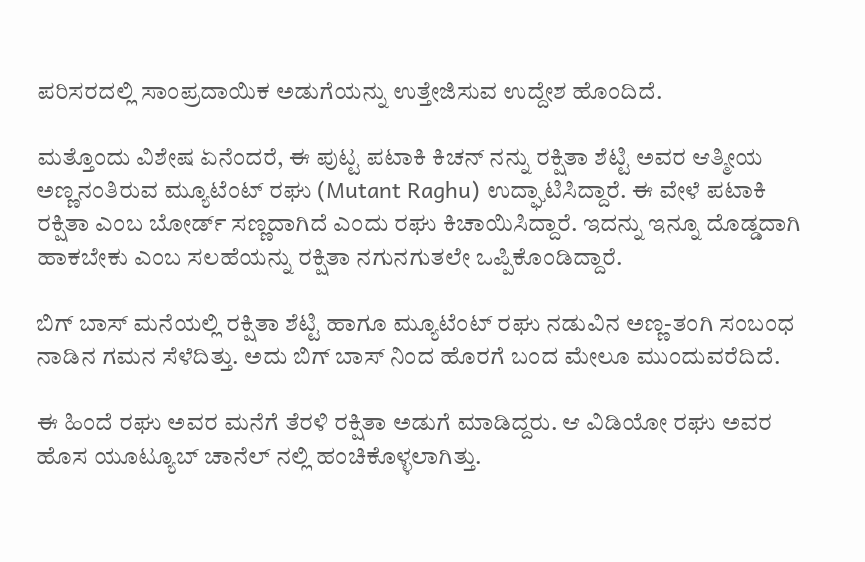ಪರಿಸರದಲ್ಲಿ ಸಾಂಪ್ರದಾಯಿಕ ಅಡುಗೆಯನ್ನು ಉತ್ತೇಜಿಸುವ ಉದ್ದೇಶ ಹೊಂದಿದೆ.

ಮತ್ತೊಂದು ವಿಶೇಷ ಏನೆಂದರೆ, ಈ ಪುಟ್ಟ ಪಟಾಕಿ ಕಿಚನ್ ನನ್ನು ರಕ್ಷಿತಾ ಶೆಟ್ಟಿ ಅವರ ಆತ್ಮೀಯ ಅಣ್ಣನಂತಿರುವ ಮ್ಯೂಟೆಂಟ್ ರಘು (Mutant Raghu) ಉದ್ಘಾಟಿಸಿದ್ದಾರೆ. ಈ ವೇಳೆ ಪಟಾಕಿ ರಕ್ಷಿತಾ ಎಂಬ ಬೋರ್ಡ್ ಸಣ್ಣದಾಗಿದೆ ಎಂದು ರಘು ಕಿಚಾಯಿಸಿದ್ದಾರೆ. ಇದನ್ನು ಇನ್ನೂ ದೊಡ್ಡದಾಗಿ ಹಾಕಬೇಕು ಎಂಬ ಸಲಹೆಯನ್ನು ರಕ್ಷಿತಾ ನಗುನಗುತಲೇ ಒಪ್ಪಿಕೊಂಡಿದ್ದಾರೆ.

ಬಿಗ್ ಬಾಸ್ ಮನೆಯಲ್ಲಿ ರಕ್ಷಿತಾ ಶೆಟ್ಟಿ ಹಾಗೂ ಮ್ಯೂಟೆಂಟ್ ರಘು ನಡುವಿನ ಅಣ್ಣ-ತಂಗಿ ಸಂಬಂಧ ನಾಡಿನ ಗಮನ ಸೆಳೆದಿತ್ತು. ಅದು ಬಿಗ್ ಬಾಸ್ ನಿಂದ ಹೊರಗೆ ಬಂದ ಮೇಲೂ ಮುಂದುವರೆದಿದೆ.

ಈ ಹಿಂದೆ ರಘು ಅವರ ಮನೆಗೆ ತೆರಳಿ ರಕ್ಷಿತಾ ಅಡುಗೆ ಮಾಡಿದ್ದರು. ಆ ವಿಡಿಯೋ ರಘು ಅವರ ಹೊಸ ಯೂಟ್ಯೂಬ್ ಚಾನೆಲ್ ನಲ್ಲಿ ಹಂಚಿಕೊಳ್ಳಲಾಗಿತ್ತು.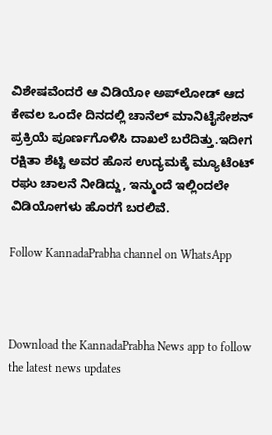ವಿಶೇಷವೆಂದರೆ ಆ ವಿಡಿಯೋ ಅಪ್‌ಲೋಡ್ ಆದ ಕೇವಲ ಒಂದೇ ದಿನದಲ್ಲಿ ಚಾನೆಲ್ ಮಾನಿಟೈಸೇಶನ್ ಪ್ರಕ್ರಿಯೆ ಪೂರ್ಣಗೊಳಿಸಿ ದಾಖಲೆ ಬರೆದಿತ್ತು.ಇದೀಗ ರಕ್ಷಿತಾ ಶೆಟ್ಟಿ ಅವರ ಹೊಸ ಉದ್ಯಮಕ್ಕೆ ಮ್ಯೂಟೆಂಟ್ ರಘು ಚಾಲನೆ ನೀಡಿದ್ದು, ಇನ್ಮುಂದೆ ಇಲ್ಲಿಂದಲೇ ವಿಡಿಯೋಗಳು ಹೊರಗೆ ಬರಲಿವೆ.

Follow KannadaPrabha channel on WhatsApp



Download the KannadaPrabha News app to follow the latest news updates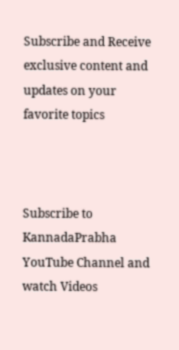Subscribe and Receive exclusive content and updates on your favorite topics



Subscribe to KannadaPrabha YouTube Channel and watch Videos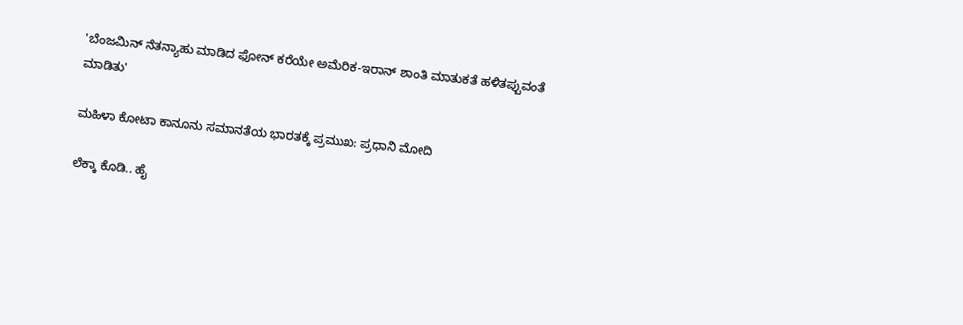'ಬೆಂಜಮಿನ್ ನೆತನ್ಯಾಹು ಮಾಡಿದ ಫೋನ್ ಕರೆಯೇ ಅಮೆರಿಕ-ಇರಾನ್ ಶಾಂತಿ ಮಾತುಕತೆ ಹಳಿತಪ್ಪುವಂತೆ ಮಾಡಿತು'

ಮಹಿಳಾ ಕೋಟಾ ಕಾನೂನು ಸಮಾನತೆಯ ಭಾರತಕ್ಕೆ ಪ್ರಮುಖ: ಪ್ರಧಾನಿ ಮೋದಿ

ಲೆಕ್ಕಾ ಕೊಡಿ.. ಹೈ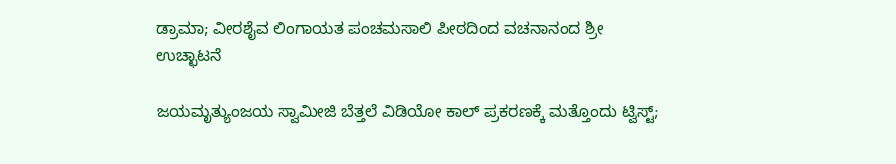ಡ್ರಾಮಾ; ವೀರಶೈವ ಲಿಂಗಾಯತ ಪಂಚಮಸಾಲಿ ಪೀಠದಿಂದ ವಚನಾನಂದ ಶ್ರೀ ಉಚ್ಛಾಟನೆ

ಜಯಮೃತ್ಯುಂಜಯ ಸ್ವಾಮೀಜಿ ಬೆತ್ತಲೆ ವಿಡಿಯೋ ಕಾಲ್ ಪ್ರಕರಣಕ್ಕೆ ಮತ್ತೊಂದು ಟ್ವಿಸ್ಟ್;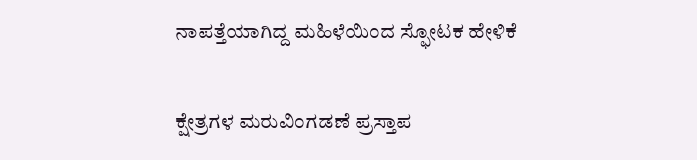ನಾಪತ್ತೆಯಾಗಿದ್ದ ಮಹಿಳೆಯಿಂದ ಸ್ಫೋಟಕ ಹೇಳಿಕೆ

ಕ್ಷೇತ್ರಗಳ ಮರುವಿಂಗಡಣೆ ಪ್ರಸ್ತಾಪ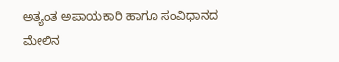ಅತ್ಯಂತ ಅಪಾಯಕಾರಿ ಹಾಗೂ ಸಂವಿಧಾನದ ಮೇಲಿನ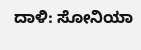ದಾಳಿ: ಸೋನಿಯಾ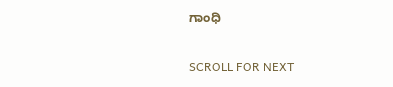ಗಾಂಧಿ

SCROLL FOR NEXT